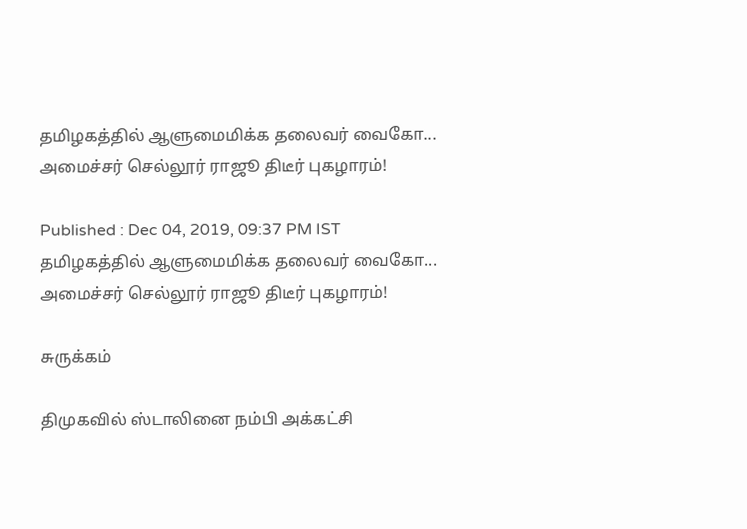தமிழகத்தில் ஆளுமைமிக்க தலைவர் வைகோ... அமைச்சர் செல்லூர் ராஜூ திடீர் புகழாரம்!

Published : Dec 04, 2019, 09:37 PM IST
தமிழகத்தில் ஆளுமைமிக்க தலைவர் வைகோ... அமைச்சர் செல்லூர் ராஜூ திடீர் புகழாரம்!

சுருக்கம்

திமுகவில் ஸ்டாலினை நம்பி அக்கட்சி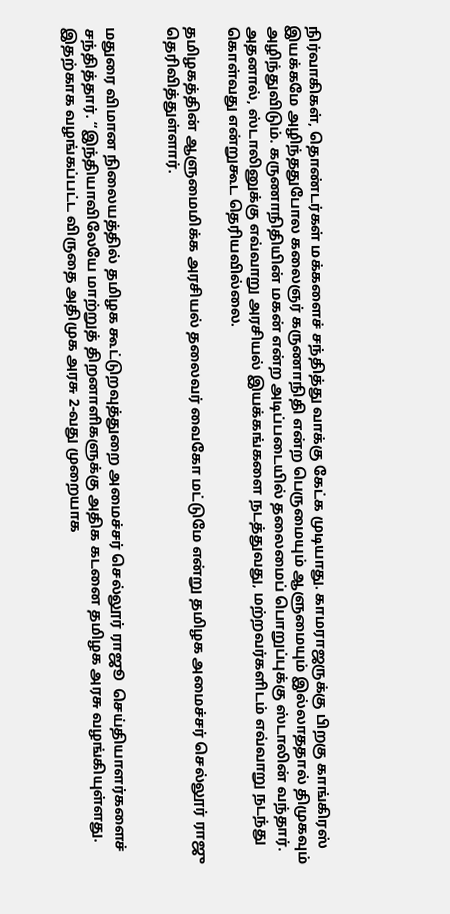நிர்வாகிகள், தொண்டர்கள் மக்களைச் சந்தித்து வாக்கு கேட்க முடியாது. காமராஜருக்கு பிறகு காங்கிரஸ் இயக்கமே அழிந்ததுபோல கலைஞர் கருணாநிதி என்ற பெருமையும் ஆளுமையும் இல்லாததால் திமுகவும் அழிந்துவிடும். கருணாநிதியின் மகன் என்ற அடிப்படையில் தலைமைப் பொறுப்புக்கு ஸ்டாலின் வந்தார். அதனால், ஸ்டாலினுக்கு எவ்வாறு அரசியல் இயக்கங்களை நடத்துவது, மற்றவர்களிடம் எவ்வாறு நடந்து கொள்வது என்றுகூட தெரியவில்லை.

தமிழகத்தின் ஆளுமைமிக்க அரசியல் தலைவர் வைகோ மட்டுமே என்று தமிழக அமைச்சர் செல்லூர் ராஜு தெரிவித்துள்ளார்.


மதுரை விமான நிலையத்தில் தமிழக கூட்டுறவுத்துறை அமைச்சர் செல்லூர் ராஜூ  செய்தியாளர்களைச் சந்தித்தார். “இந்தியாவிலேயே மாற்றுத் திறனாளிகளுக்கு அதிக கடனை தமிழக அரசு வழங்கியுள்ளது. இதற்காக வழங்கப்பட்ட விருதை அதிமுக அரசு 2-வது முறையாக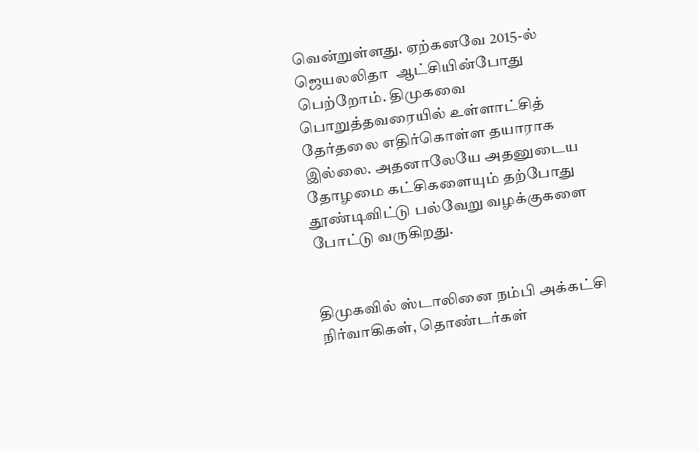வென்றுள்ளது. ஏற்கனவே 2015-ல் ஜெயலலிதா  ஆட்சியின்போது பெற்றோம். திமுகவை பொறுத்தவரையில் உள்ளாட்சித் தேர்தலை எதிர்கொள்ள தயாராக இல்லை. அதனாலேயே அதனுடைய தோழமை கட்சிகளையும் தற்போது தூண்டிவிட்டு பல்வேறு வழக்குகளை போட்டு வருகிறது.


திமுகவில் ஸ்டாலினை நம்பி அக்கட்சி நிர்வாகிகள், தொண்டர்கள்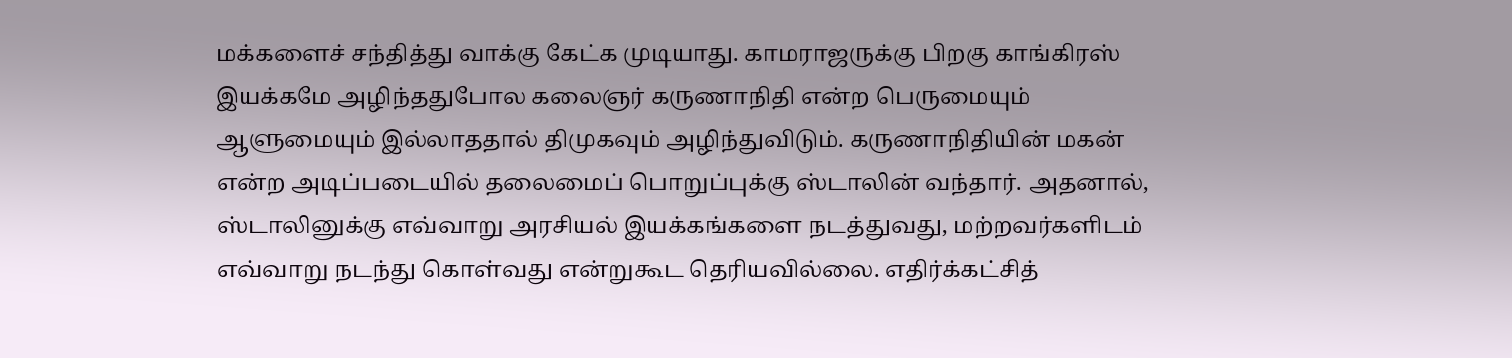மக்களைச் சந்தித்து வாக்கு கேட்க முடியாது. காமராஜருக்கு பிறகு காங்கிரஸ் இயக்கமே அழிந்ததுபோல கலைஞர் கருணாநிதி என்ற பெருமையும் ஆளுமையும் இல்லாததால் திமுகவும் அழிந்துவிடும். கருணாநிதியின் மகன் என்ற அடிப்படையில் தலைமைப் பொறுப்புக்கு ஸ்டாலின் வந்தார். அதனால், ஸ்டாலினுக்கு எவ்வாறு அரசியல் இயக்கங்களை நடத்துவது, மற்றவர்களிடம் எவ்வாறு நடந்து கொள்வது என்றுகூட தெரியவில்லை. எதிர்க்கட்சித்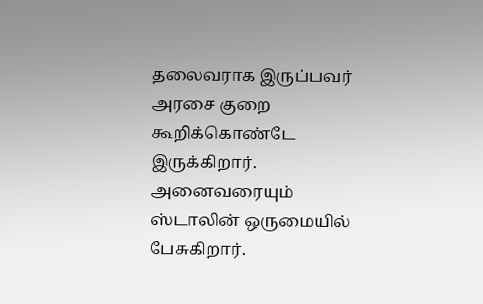தலைவராக இருப்பவர் அரசை குறை கூறிக்கொண்டே இருக்கிறார். அனைவரையும் ஸ்டாலின் ஒருமையில் பேசுகிறார்.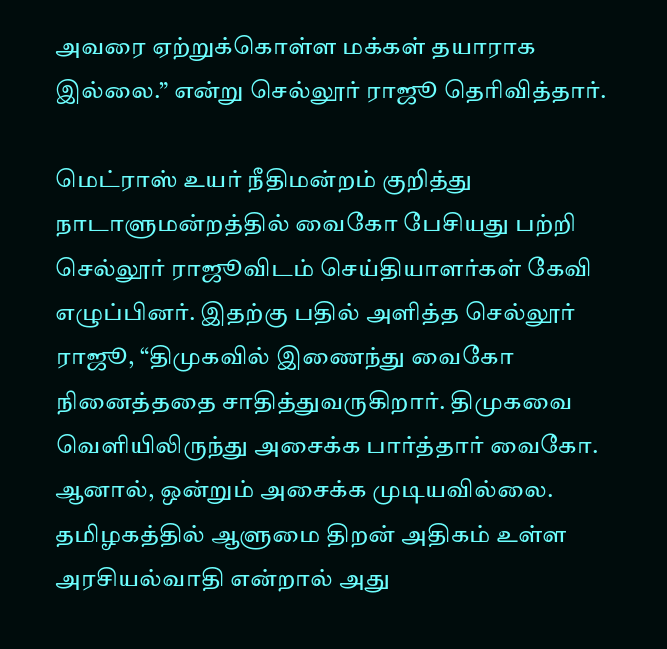அவரை ஏற்றுக்கொள்ள மக்கள் தயாராக இல்லை.” என்று செல்லூர் ராஜூ தெரிவித்தார்.

மெட்ராஸ் உயர் நீதிமன்றம் குறித்து நாடாளுமன்றத்தில் வைகோ பேசியது பற்றி செல்லூர் ராஜூவிடம் செய்தியாளர்கள் கேவி எழுப்பினர். இதற்கு பதில் அளித்த செல்லூர் ராஜூ, “திமுகவில் இணைந்து வைகோ நினைத்ததை சாதித்துவருகிறார். திமுகவை வெளியிலிருந்து அசைக்க பார்த்தார் வைகோ. ஆனால், ஒன்றும் அசைக்க முடியவில்லை. தமிழகத்தில் ஆளுமை திறன் அதிகம் உள்ள அரசியல்வாதி என்றால் அது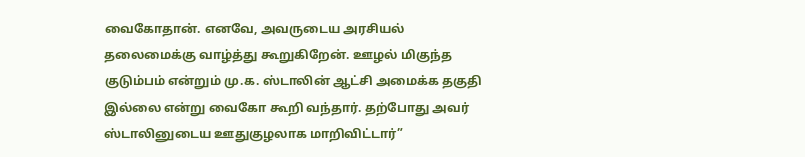வைகோதான். எனவே, அவருடைய அரசியல் தலைமைக்கு வாழ்த்து கூறுகிறேன். ஊழல் மிகுந்த குடும்பம் என்றும் மு.க. ஸ்டாலின் ஆட்சி அமைக்க தகுதி இல்லை என்று வைகோ கூறி வந்தார். தற்போது அவர் ஸ்டாலினுடைய ஊதுகுழலாக மாறிவிட்டார்”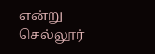என்று செல்லூர்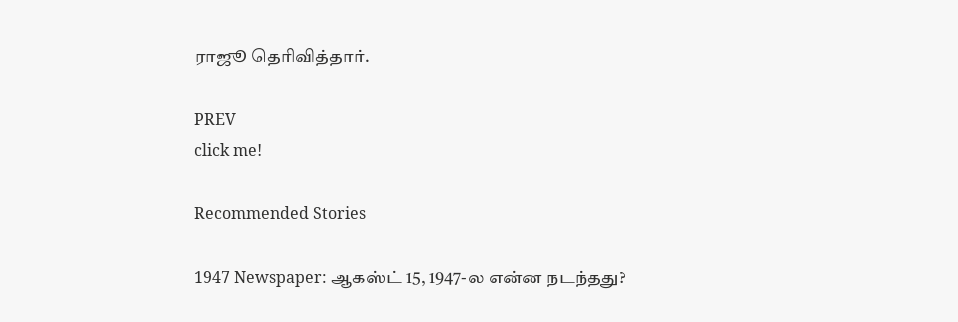ராஜூ தெரிவித்தார்.

PREV
click me!

Recommended Stories

1947 Newspaper: ஆகஸ்ட் 15, 1947-ல என்ன நடந்தது?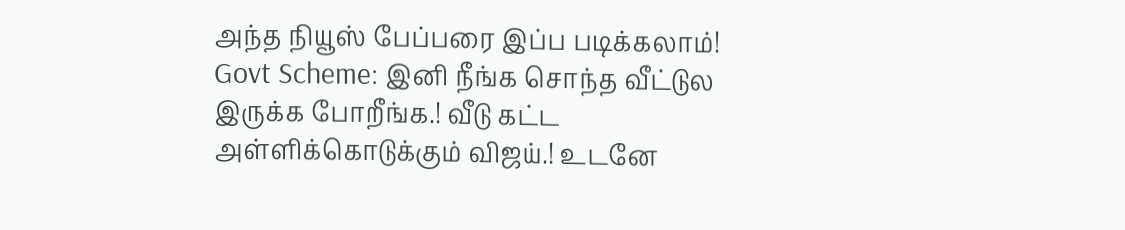அந்த நியூஸ் பேப்பரை இப்ப படிக்கலாம்!
Govt Scheme: இனி நீங்க சொந்த வீட்டுல இருக்க போறீங்க.! வீடு கட்ட அள்ளிக்கொடுக்கும் விஜய்.! உடனே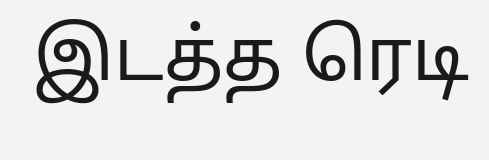இடத்த ரெடி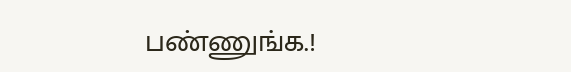பண்ணுங்க.!